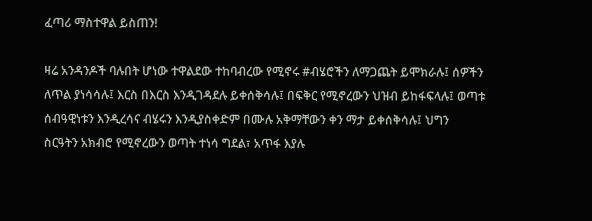ፈጣሪ ማስተዋል ይስጠን!

ዛሬ አንዳንዶች ባሉበት ሆነው ተዋልደው ተከባብረው የሚኖሩ #ብሄሮችን ለማጋጨት ይሞክራሉ፤ ሰዎችን ለጥል ያነሳሳሉ፤ እርስ በእርስ እንዲገዳደሉ ይቀሰቅሳሉ፤ በፍቅር የሚኖረውን ህዝብ ይከፋፍላሉ፤ ወጣቱ ሰብዓዊነቱን እንዲረሳና ብሄሩን እንዲያስቀድም በሙሉ አቅማቸውን ቀን ማታ ይቀሰቅሳሉ፤ ህግን ስርዓትን አክብሮ የሚኖረውን ወጣት ተነሳ ግደል፣ አጥፋ እያሉ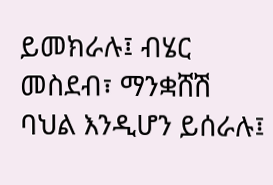ይመክራሉ፤ ብሄር መስደብ፣ ማንቋሸሽ ባህል እንዲሆን ይሰራሉ፤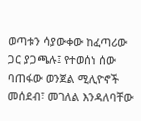ወጣቱን ሳያውቀው ከፈጣሪው ጋር ያጋጫሉ፤ የተወሰነ ሰው ባጠፋው ወንጀል ሚሊዮኖች መሰደብ፣ መገለል እንዳለባቸው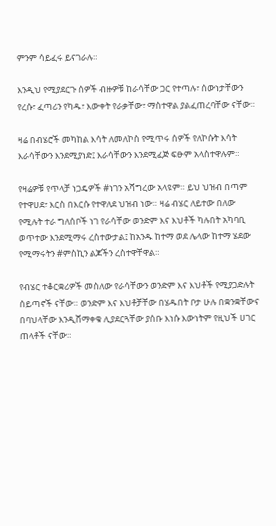ምንም ሳይፈሩ ይናገራሉ።

እንዲህ የሚያደርጉ ሰዎች ብዙዎቹ ከራሳቸው ጋር የተጣሉ፣ ሰውነታቸውን የረሱ፣ ፈጣሪን የካዱ፣ እውቀት የራቃቸው፣ ማስተዋል ያልፈጠረባቸው ናቸው።

ዛሬ በብሄሮች መካከል እሳት ለመለኮስ የሚጥሩ ሰዎች የለኮሱት እሳት እራሳቸውን እንደሚያነድ፤ እራሳቸውን እንደሚፈጅ ፍፁም አላስተዋሉም።

የዛሬዎቹ የጥላቻ ነጋዴዎች #ነገን አሻግረው አላዩም። ይህ ህዝብ በጣም የተዋሀደ፣ እርስ በእርሱ የተዋለደ ህዝብ ነው። ዛሬ ብሄር ለይተው በለው የሚሉት ተራ ግለሰቦች ነገ የራሳቸው ወንድም እና እህቶች ካሉበት አካባቢ ወጥተው እንደሚማሩ ረስተውታል፤ ከአንዱ ከተማ ወደ ሌላው ከተማ ሄደው የሚማሩትን #ምስኪን ልጆችን ረስተዋቸዋል።

የብሄር ተቆርቋሪዎች መስለው የራሳቸውን ወንድም እና እህቶች የሚያጋድሉት ሰይጣኖች ናቸው። ወንድም እና እህቶቻቸው በሄዱበት ቦታ ሁሉ በቋንቋቸውና በባህላቸው እንዲሸማቀቁ ሊያደርጓቸው ያሰቡ እነሱ እውነትም የዚህች ሀገር ጠላቶች ናቸው።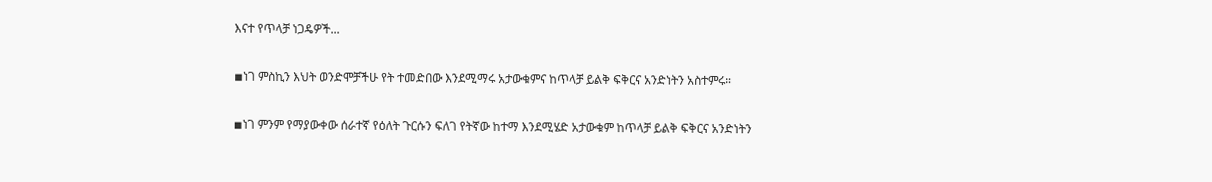እናተ የጥላቻ ነጋዴዎች...

◾ነገ ምስኪን እህት ወንድሞቻችሁ የት ተመድበው እንደሚማሩ አታውቁምና ከጥላቻ ይልቅ ፍቅርና አንድነትን አስተምሩ።

◾ነገ ምንም የማያውቀው ሰራተኛ የዕለት ጉርሱን ፍለገ የትኛው ከተማ እንደሚሄድ አታውቁም ከጥላቻ ይልቅ ፍቅርና አንድነትን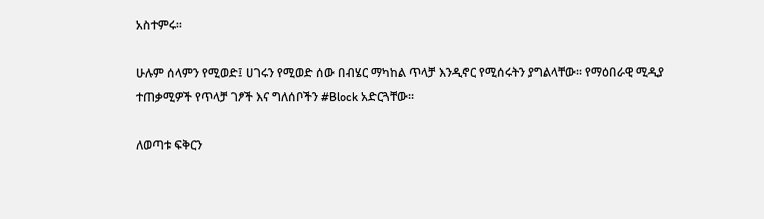አስተምሩ።

ሁሉም ሰላምን የሚወድ፤ ሀገሩን የሚወድ ሰው በብሄር ማካከል ጥላቻ እንዲኖር የሚሰሩትን ያግልላቸው። የማዕበራዊ ሚዲያ ተጠቃሚዎች የጥላቻ ገፆች እና ግለሰቦችን #Block አድርጓቸው።

ለወጣቱ ፍቅርን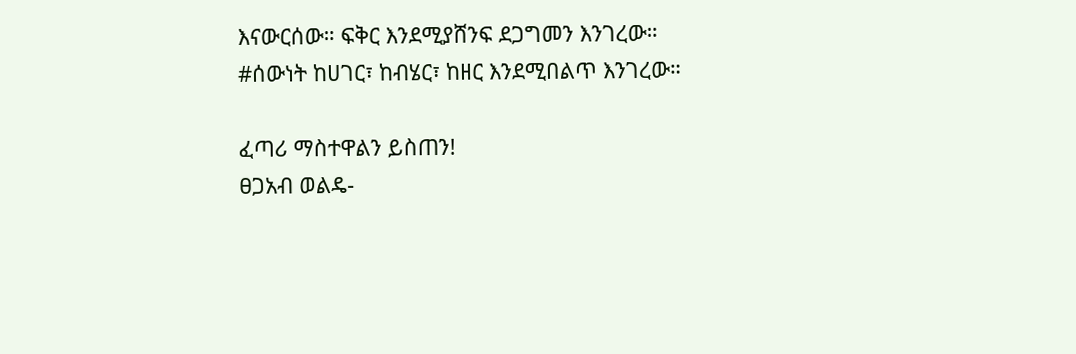እናውርሰው። ፍቅር እንደሚያሸንፍ ደጋግመን እንገረው። #ሰውነት ከሀገር፣ ከብሄር፣ ከዘር እንደሚበልጥ እንገረው።

ፈጣሪ ማስተዋልን ይስጠን!
ፀጋአብ ወልዴ-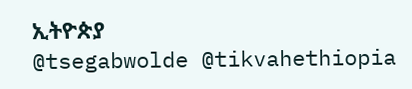ኢትዮጵያ
@tsegabwolde @tikvahethiopia